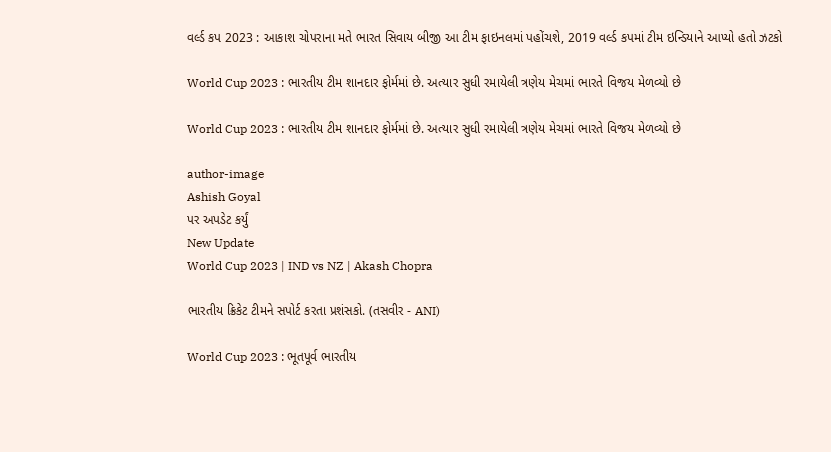વર્લ્ડ કપ 2023 : આકાશ ચોપરાના મતે ભારત સિવાય બીજી આ ટીમ ફાઇનલમાં પહોંચશે, 2019 વર્લ્ડ કપમાં ટીમ ઇન્ડિયાને આપ્યો હતો ઝટકો

World Cup 2023 : ભારતીય ટીમ શાનદાર ફોર્મમાં છે. અત્યાર સુધી રમાયેલી ત્રણેય મેચમાં ભારતે વિજય મેળવ્યો છે

World Cup 2023 : ભારતીય ટીમ શાનદાર ફોર્મમાં છે. અત્યાર સુધી રમાયેલી ત્રણેય મેચમાં ભારતે વિજય મેળવ્યો છે

author-image
Ashish Goyal
પર અપડેટ કર્યું
New Update
World Cup 2023 | IND vs NZ | Akash Chopra

ભારતીય ક્રિકેટ ટીમને સપોર્ટ કરતા પ્રશંસકો. (તસવીર - ANI)

World Cup 2023 : ભૂતપૂર્વ ભારતીય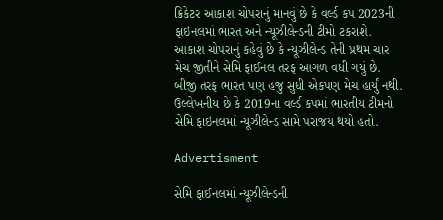ક્રિકેટર આકાશ ચોપરાનું માનવું છે કે વર્લ્ડ કપ 2023ની ફાઇનલમાં ભારત અને ન્યૂઝીલેન્ડની ટીમો ટકરાશે. આકાશ ચોપરાનું કહેવું છે કે ન્યૂઝીલેન્ડ તેની પ્રથમ ચાર મેચ જીતીને સેમિ ફાઈનલ તરફ આગળ વધી ગયું છે. બીજી તરફ ભારત પણ હજુ સુધી એકપણ મેચ હાર્યું નથી. ઉલ્લેખનીય છે કે 2019ના વર્લ્ડ કપમાં ભારતીય ટીમનો સેમિ ફાઇનલમાં ન્યૂઝીલેન્ડ સામે પરાજય થયો હતો.

Advertisment

સેમિ ફાઈનલમાં ન્યૂઝીલેન્ડની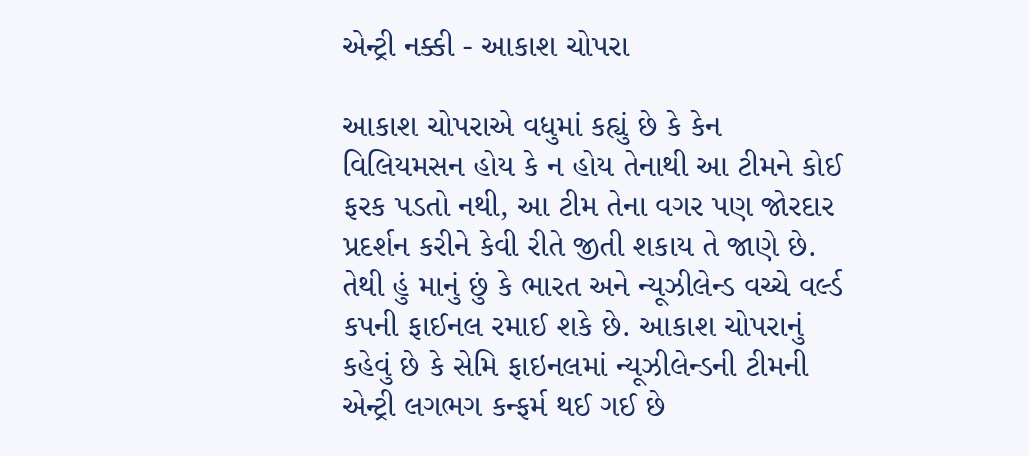એન્ટ્રી નક્કી - આકાશ ચોપરા

આકાશ ચોપરાએ વધુમાં કહ્યું છે કે કેન વિલિયમસન હોય કે ન હોય તેનાથી આ ટીમને કોઈ ફરક પડતો નથી, આ ટીમ તેના વગર પણ જોરદાર પ્રદર્શન કરીને કેવી રીતે જીતી શકાય તે જાણે છે. તેથી હું માનું છું કે ભારત અને ન્યૂઝીલેન્ડ વચ્ચે વર્લ્ડ કપની ફાઈનલ રમાઈ શકે છે. આકાશ ચોપરાનું કહેવું છે કે સેમિ ફાઇનલમાં ન્યૂઝીલેન્ડની ટીમની એન્ટ્રી લગભગ કન્ફર્મ થઈ ગઈ છે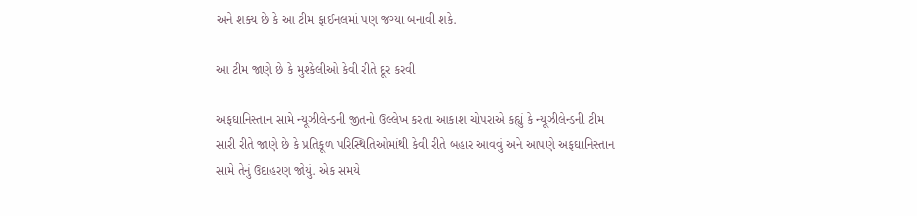અને શક્ય છે કે આ ટીમ ફાઈનલમાં પણ જગ્યા બનાવી શકે.

આ ટીમ જાણે છે કે મુશ્કેલીઓ કેવી રીતે દૂર કરવી

અફઘાનિસ્તાન સામે ન્યૂઝીલેન્ડની જીતનો ઉલ્લેખ કરતા આકાશ ચોપરાએ કહ્યું કે ન્યૂઝીલેન્ડની ટીમ સારી રીતે જાણે છે કે પ્રતિકૂળ પરિસ્થિતિઓમાંથી કેવી રીતે બહાર આવવું અને આપણે અફઘાનિસ્તાન સામે તેનું ઉદાહરણ જોયું. એક સમયે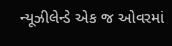ન્યૂઝીલેન્ડે એક જ ઓવરમાં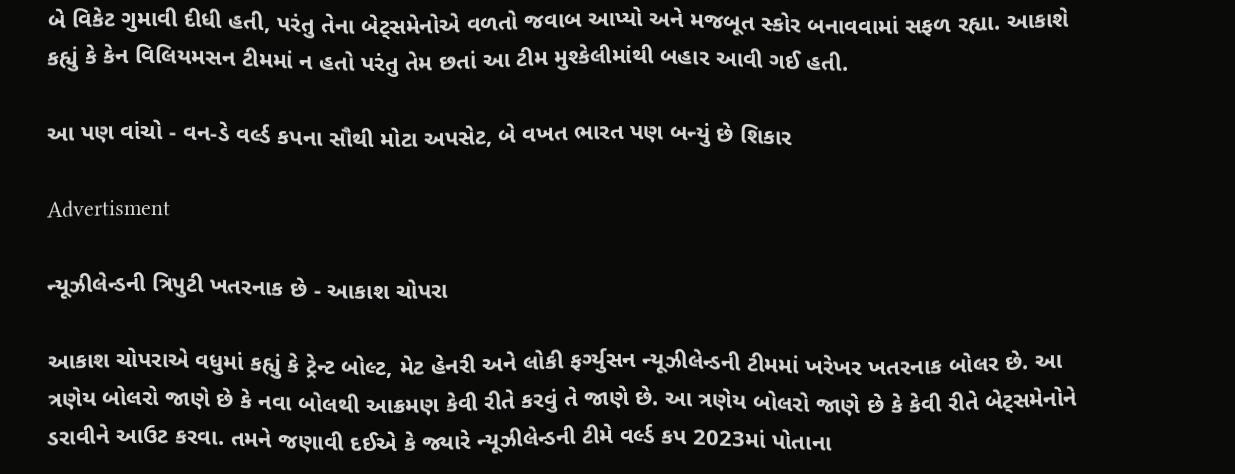બે વિકેટ ગુમાવી દીધી હતી, પરંતુ તેના બેટ્સમેનોએ વળતો જવાબ આપ્યો અને મજબૂત સ્કોર બનાવવામાં સફળ રહ્યા. આકાશે કહ્યું કે કેન વિલિયમસન ટીમમાં ન હતો પરંતુ તેમ છતાં આ ટીમ મુશ્કેલીમાંથી બહાર આવી ગઈ હતી.

આ પણ વાંચો - વન-ડે વર્લ્ડ કપના સૌથી મોટા અપસેટ, બે વખત ભારત પણ બન્યું છે શિકાર

Advertisment

ન્યૂઝીલેન્ડની ત્રિપુટી ખતરનાક છે - આકાશ ચોપરા

આકાશ ચોપરાએ વધુમાં કહ્યું કે ટ્રેન્ટ બોલ્ટ, મેટ હેનરી અને લોકી ફર્ગ્યુસન ન્યૂઝીલેન્ડની ટીમમાં ખરેખર ખતરનાક બોલર છે. આ ત્રણેય બોલરો જાણે છે કે નવા બોલથી આક્રમણ કેવી રીતે કરવું તે જાણે છે. આ ત્રણેય બોલરો જાણે છે કે કેવી રીતે બેટ્સમેનોને ડરાવીને આઉટ કરવા. તમને જણાવી દઈએ કે જ્યારે ન્યૂઝીલેન્ડની ટીમે વર્લ્ડ કપ 2023માં પોતાના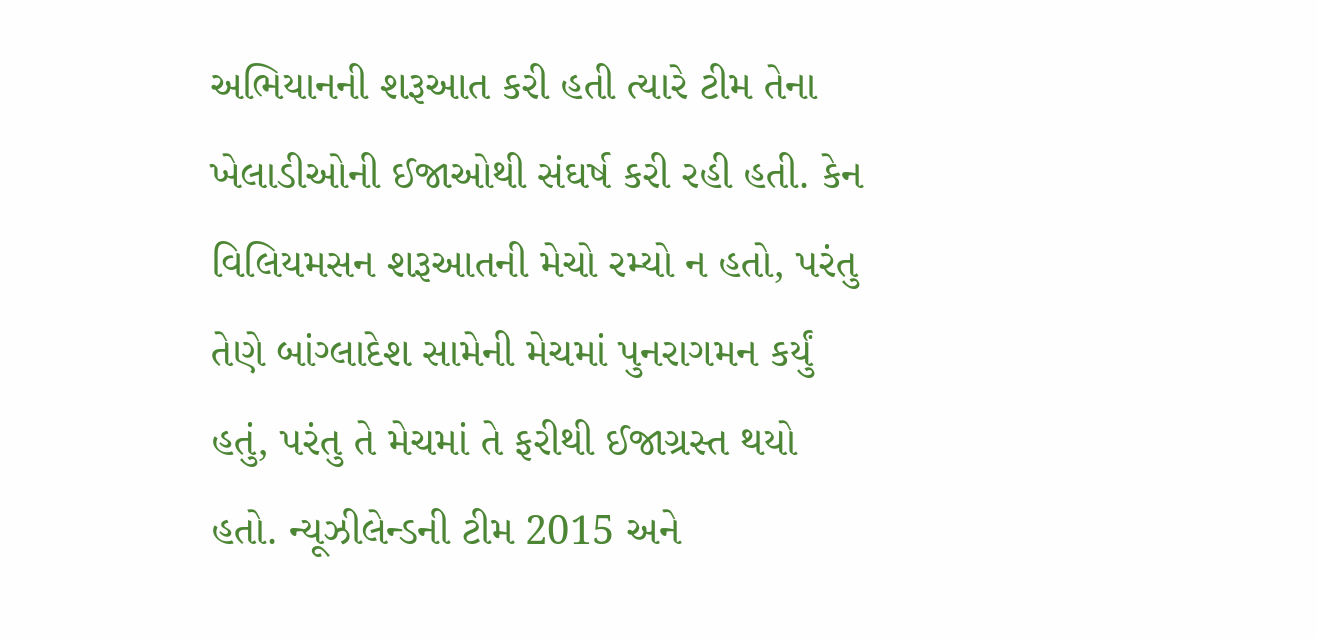અભિયાનની શરૂઆત કરી હતી ત્યારે ટીમ તેના ખેલાડીઓની ઈજાઓથી સંઘર્ષ કરી રહી હતી. કેન વિલિયમસન શરૂઆતની મેચો રમ્યો ન હતો, પરંતુ તેણે બાંગ્લાદેશ સામેની મેચમાં પુનરાગમન કર્યું હતું, પરંતુ તે મેચમાં તે ફરીથી ઈજાગ્રસ્ત થયો હતો. ન્યૂઝીલેન્ડની ટીમ 2015 અને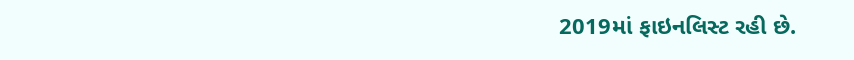2019માં ફાઇનલિસ્ટ રહી છે.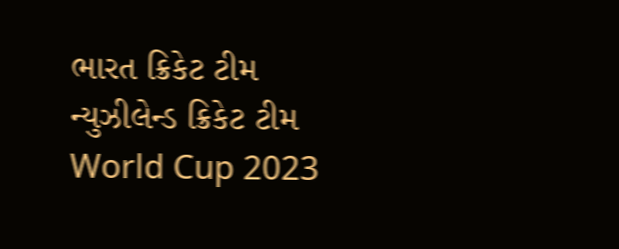ભારત ક્રિકેટ ટીમ ન્યુઝીલેન્ડ ક્રિકેટ ટીમ World Cup 2023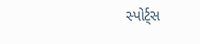સ્પોર્ટ્સ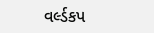વર્લ્ડકપ